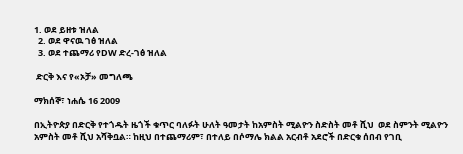1. ወደ ይዘቱ ዝለል
  2. ወደ ዋናዉ ገፅ ዝለል
  3. ወደ ተጨማሪ የDW ድረ-ገፅ ዝለል

 ድርቅ እና የ«ኦቻ» መግለጫ

ማክሰኞ፣ ነሐሴ 16 2009

በኢትዮጵያ በድርቅ የተጎዱት ዜጎች ቁጥር ባለፉት ሁለት ዓመታት ከአምስት ሚልዮን ስድስት መቶ ሺህ  ወደ ስምንት ሚልዮን አምስት መቶ ሺህ አሻቅቧል። ከዚህ በተጨማሪም፣ በተለይ በሶማሌ ክልል አርብቶ አደሮች በድርቁ ሰበብ የገቢ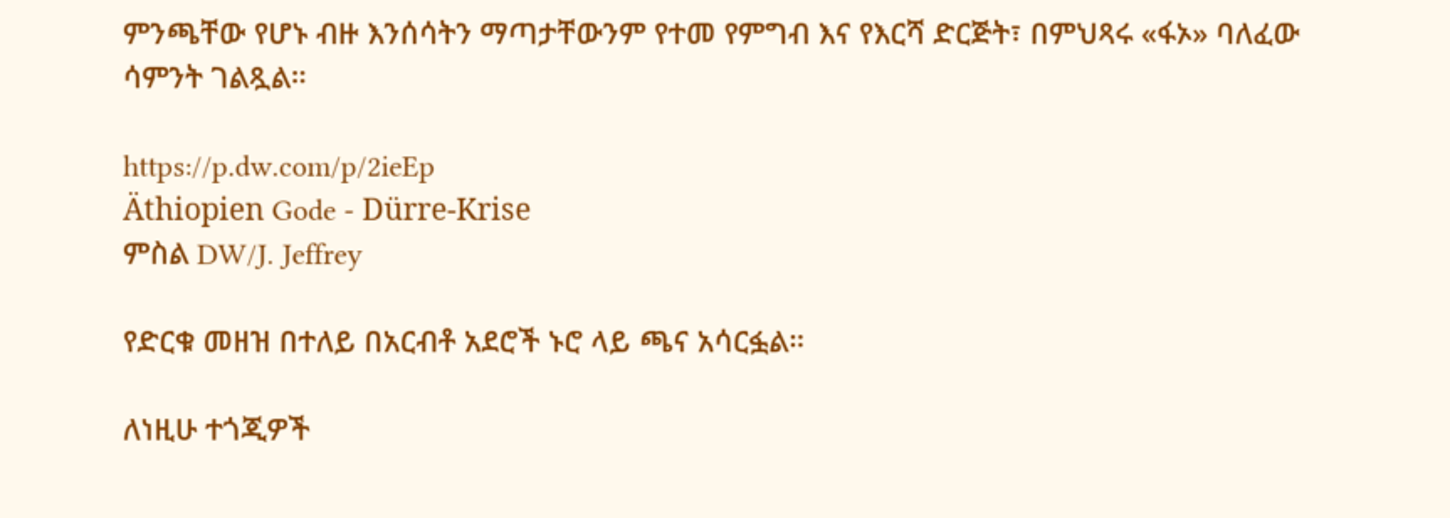ምንጫቸው የሆኑ ብዙ እንሰሳትን ማጣታቸውንም የተመ የምግብ እና የእርሻ ድርጅት፣ በምህጻሩ «ፋኦ» ባለፈው ሳምንት ገልጿል።

https://p.dw.com/p/2ieEp
Äthiopien Gode - Dürre-Krise
ምስል DW/J. Jeffrey

የድርቁ መዘዝ በተለይ በአርብቶ አደሮች ኑሮ ላይ ጫና አሳርፏል።

ለነዚሁ ተጎጂዎች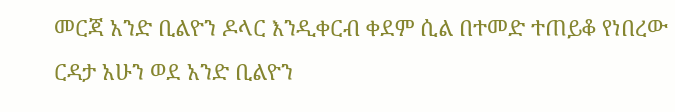መርጃ አንድ ቢልዮን ዶላር እንዲቀርብ ቀደም ሲል በተመድ ተጠይቆ የነበረው ርዳታ አሁን ወደ አንድ ቢልዮን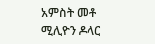አምስት መቶ ሚሊዮን ዶላር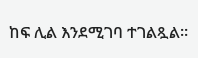ከፍ ሊል እንደሚገባ ተገልጿል።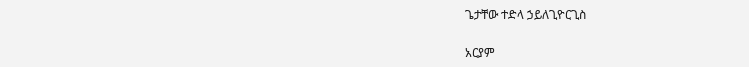ጌታቸው ተድላ ኃይለጊዮርጊስ

አርያም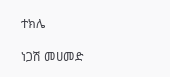ተክሌ

ነጋሽ መሀመድ